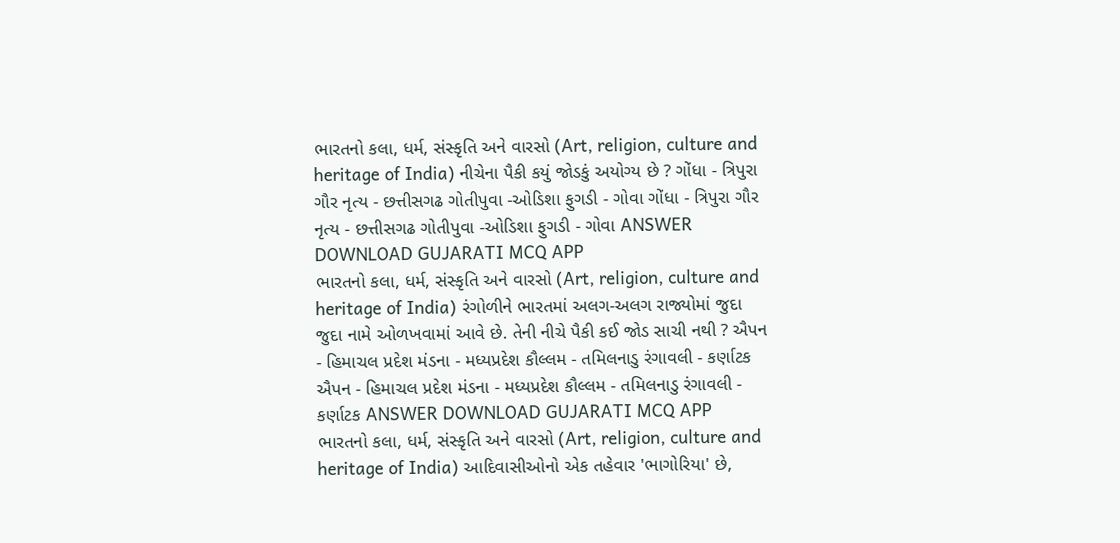ભારતનો કલા, ધર્મ, સંસ્કૃતિ અને વારસો (Art, religion, culture and heritage of India) નીચેના પૈકી કયું જોડકું અયોગ્ય છે ? ગોંધા - ત્રિપુરા ગૌર નૃત્ય - છત્તીસગઢ ગોતીપુવા -ઓડિશા ફુગડી - ગોવા ગોંધા - ત્રિપુરા ગૌર નૃત્ય - છત્તીસગઢ ગોતીપુવા -ઓડિશા ફુગડી - ગોવા ANSWER DOWNLOAD GUJARATI MCQ APP
ભારતનો કલા, ધર્મ, સંસ્કૃતિ અને વારસો (Art, religion, culture and heritage of India) રંગોળીને ભારતમાં અલગ-અલગ રાજ્યોમાં જુદા જુદા નામે ઓળખવામાં આવે છે. તેની નીચે પૈકી કઈ જોડ સાચી નથી ? ઐપન - હિમાચલ પ્રદેશ મંડના - મધ્યપ્રદેશ કૌલ્લમ - તમિલનાડુ રંગાવલી - કર્ણાટક ઐપન - હિમાચલ પ્રદેશ મંડના - મધ્યપ્રદેશ કૌલ્લમ - તમિલનાડુ રંગાવલી - કર્ણાટક ANSWER DOWNLOAD GUJARATI MCQ APP
ભારતનો કલા, ધર્મ, સંસ્કૃતિ અને વારસો (Art, religion, culture and heritage of India) આદિવાસીઓનો એક તહેવાર 'ભાગોરિયા' છે,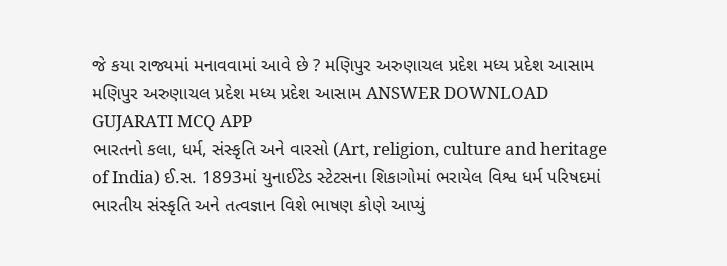જે કયા રાજ્યમાં મનાવવામાં આવે છે ? મણિપુર અરુણાચલ પ્રદેશ મધ્ય પ્રદેશ આસામ મણિપુર અરુણાચલ પ્રદેશ મધ્ય પ્રદેશ આસામ ANSWER DOWNLOAD GUJARATI MCQ APP
ભારતનો કલા, ધર્મ, સંસ્કૃતિ અને વારસો (Art, religion, culture and heritage of India) ઈ.સ. 1893માં યુનાઈટેડ સ્ટેટસના શિકાગોમાં ભરાયેલ વિશ્વ ધર્મ પરિષદમાં ભારતીય સંસ્કૃતિ અને તત્વજ્ઞાન વિશે ભાષણ કોણે આપ્યું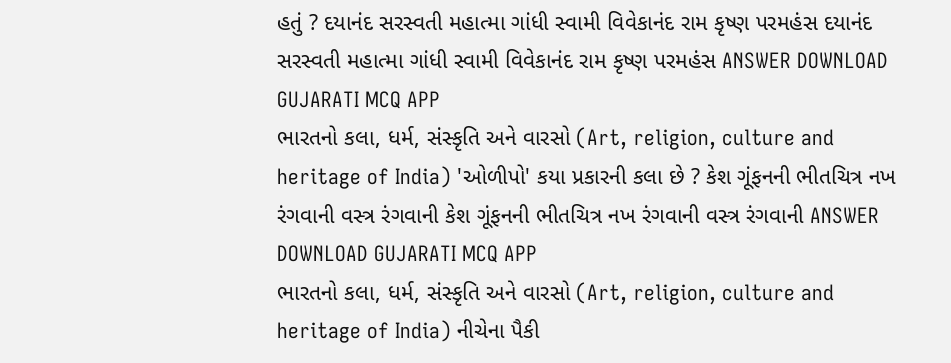હતું ? દયાનંદ સરસ્વતી મહાત્મા ગાંધી સ્વામી વિવેકાનંદ રામ કૃષ્ણ પરમહંસ દયાનંદ સરસ્વતી મહાત્મા ગાંધી સ્વામી વિવેકાનંદ રામ કૃષ્ણ પરમહંસ ANSWER DOWNLOAD GUJARATI MCQ APP
ભારતનો કલા, ધર્મ, સંસ્કૃતિ અને વારસો (Art, religion, culture and heritage of India) 'ઓળીપો' કયા પ્રકારની કલા છે ? કેશ ગૂંફનની ભીતચિત્ર નખ રંગવાની વસ્ત્ર રંગવાની કેશ ગૂંફનની ભીતચિત્ર નખ રંગવાની વસ્ત્ર રંગવાની ANSWER DOWNLOAD GUJARATI MCQ APP
ભારતનો કલા, ધર્મ, સંસ્કૃતિ અને વારસો (Art, religion, culture and heritage of India) નીચેના પૈકી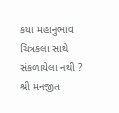કયા મહાનુભાવ ચિત્રકલા સાથે સંકળાયેલા નથી ? શ્રી મનજીત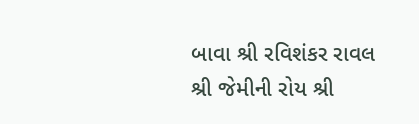બાવા શ્રી રવિશંકર રાવલ શ્રી જેમીની રોય શ્રી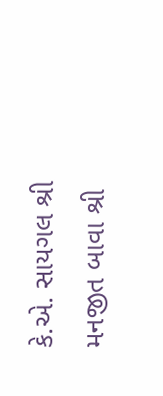કે.એ. સાયગલ શ્રી મનજીત બાવા શ્રી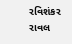રવિશંકર રાવલ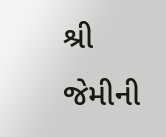શ્રી જેમીની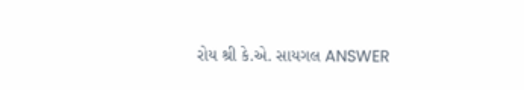રોય શ્રી કે.એ. સાયગલ ANSWER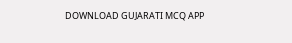DOWNLOAD GUJARATI MCQ APP